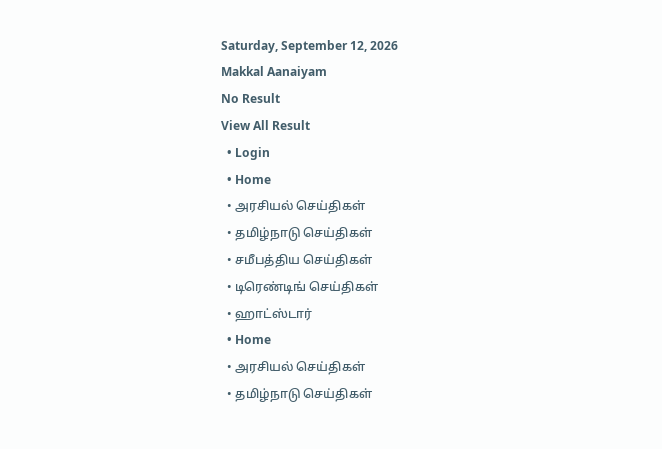Saturday, September 12, 2026
Makkal Aanaiyam
No Result
View All Result
  • Login
  • Home
  • அரசியல் செய்திகள்
  • தமிழ்நாடு செய்திகள்
  • சமீபத்திய செய்திகள்
  • டிரெண்டிங் செய்திகள்
  • ஹாட்ஸ்டார்
  • Home
  • அரசியல் செய்திகள்
  • தமிழ்நாடு செய்திகள்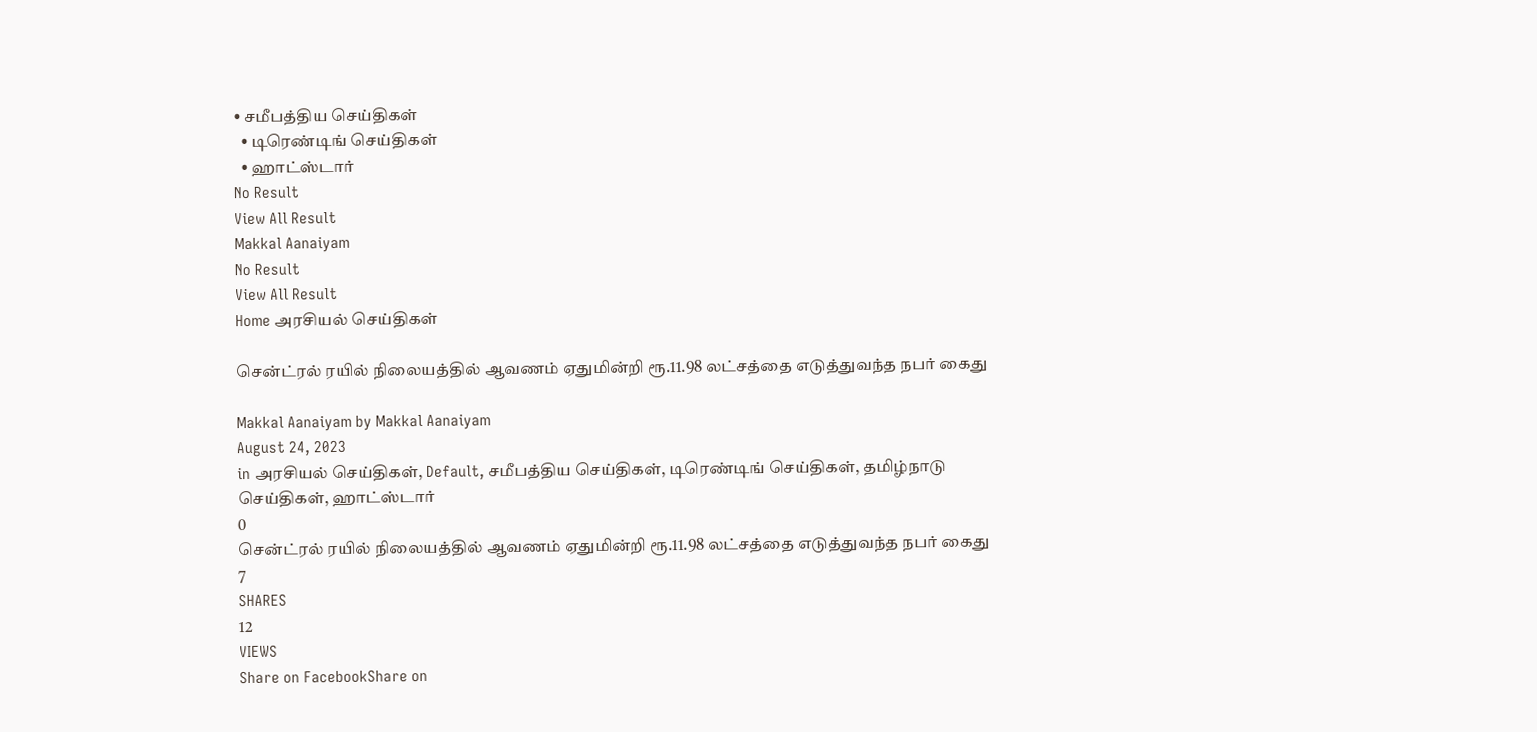• சமீபத்திய செய்திகள்
  • டிரெண்டிங் செய்திகள்
  • ஹாட்ஸ்டார்
No Result
View All Result
Makkal Aanaiyam
No Result
View All Result
Home அரசியல் செய்திகள்

சென்ட்ரல் ரயில் நிலையத்தில் ஆவணம் ஏதுமின்றி ரூ.11.98 லட்சத்தை எடுத்துவந்த நபர் கைது

Makkal Aanaiyam by Makkal Aanaiyam
August 24, 2023
in அரசியல் செய்திகள், Default, சமீபத்திய செய்திகள், டிரெண்டிங் செய்திகள், தமிழ்நாடு செய்திகள், ஹாட்ஸ்டார்
0
சென்ட்ரல் ரயில் நிலையத்தில் ஆவணம் ஏதுமின்றி ரூ.11.98 லட்சத்தை எடுத்துவந்த நபர் கைது
7
SHARES
12
VIEWS
Share on FacebookShare on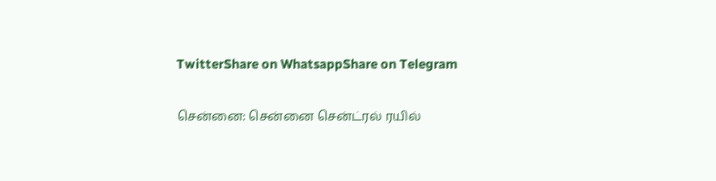TwitterShare on WhatsappShare on Telegram

சென்னை: சென்னை சென்ட்ரல் ரயில்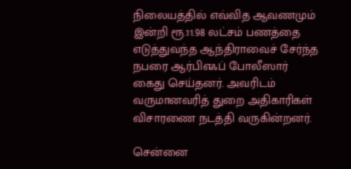நிலையத்தில் எவ்வித ஆவணமும் இன்றி ரூ.11.98 லட்சம் பணத்தை எடுத்துவந்த ஆந்திராவைச் சேர்ந்த நபரை ஆர்பிஎஃப் போலீஸார் கைது செய்தனர். அவரிடம் வருமானவரித் துறை அதிகாரிகள் விசாரணை நடத்தி வருகின்றனர்.

சென்னை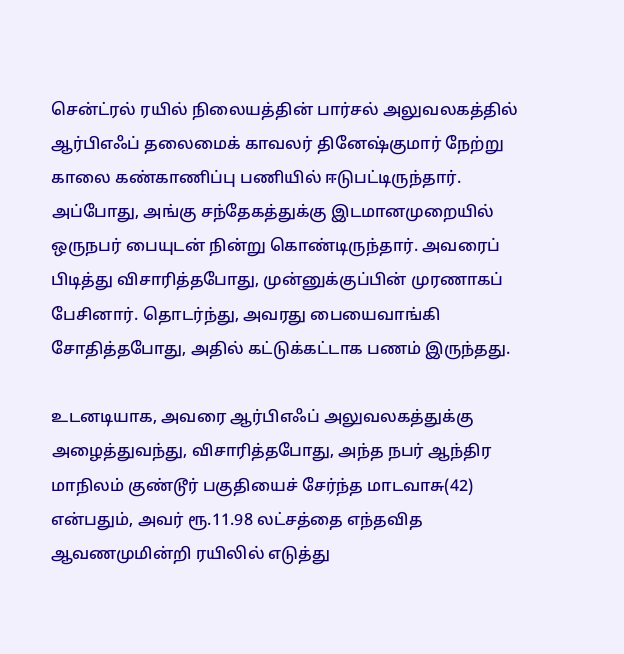சென்ட்ரல் ரயில் நிலையத்தின் பார்சல் அலுவலகத்தில் ஆர்பிஎஃப் தலைமைக் காவலர் தினேஷ்குமார் நேற்று காலை கண்காணிப்பு பணியில் ஈடுபட்டிருந்தார். அப்போது, அங்கு சந்தேகத்துக்கு இடமானமுறையில் ஒருநபர் பையுடன் நின்று கொண்டிருந்தார். அவரைப் பிடித்து விசாரித்தபோது, முன்னுக்குப்பின் முரணாகப் பேசினார். தொடர்ந்து, அவரது பையைவாங்கி சோதித்தபோது, அதில் கட்டுக்கட்டாக பணம் இருந்தது.

உடனடியாக, அவரை ஆர்பிஎஃப் அலுவலகத்துக்கு அழைத்துவந்து, விசாரித்தபோது, அந்த நபர் ஆந்திர மாநிலம் குண்டூர் பகுதியைச் சேர்ந்த மாடவாசு(42) என்பதும், அவர் ரூ.11.98 லட்சத்தை எந்தவித ஆவணமுமின்றி ரயிலில் எடுத்து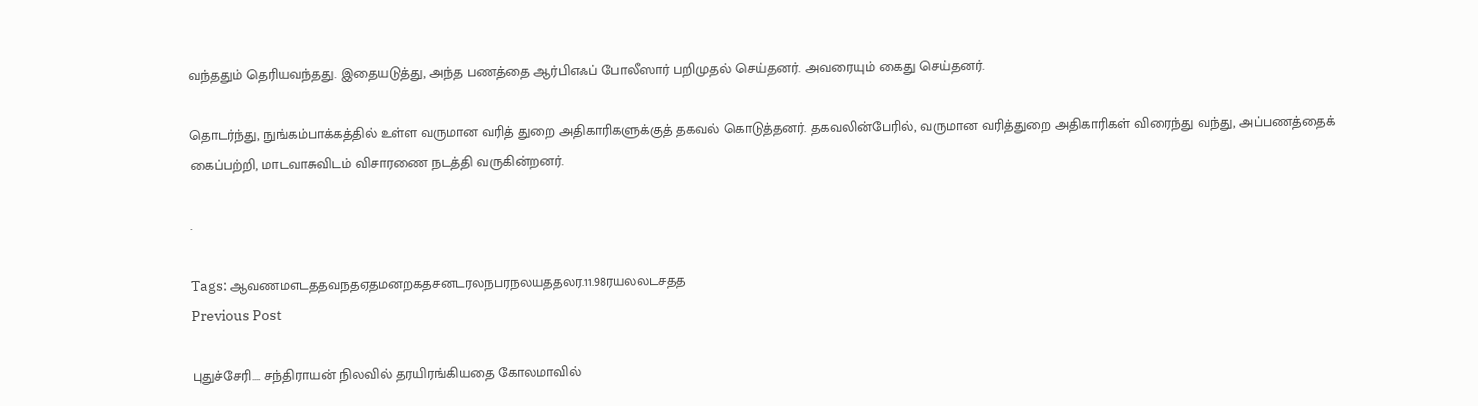வந்ததும் தெரியவந்தது. இதையடுத்து, அந்த பணத்தை ஆர்பிஎஃப் போலீஸார் பறிமுதல் செய்தனர். அவரையும் கைது செய்தனர்.

தொடர்ந்து, நுங்கம்பாக்கத்தில் உள்ள வருமான வரித் துறை அதிகாரிகளுக்குத் தகவல் கொடுத்தனர். தகவலின்பேரில், வருமான வரித்துறை அதிகாரிகள் விரைந்து வந்து, அப்பணத்தைக் கைப்பற்றி, மாடவாசுவிடம் விசாரணை நடத்தி வருகின்றனர்.

.

Tags: ஆவணமஎடததவநதஏதமனறகதசனடரலநபரநலயததலர.11.98ரயலலடசதத
Previous Post

புதுச்சேரி…. சந்திராயன் நிலவில் தரயிரங்கியதை கோலமாவில்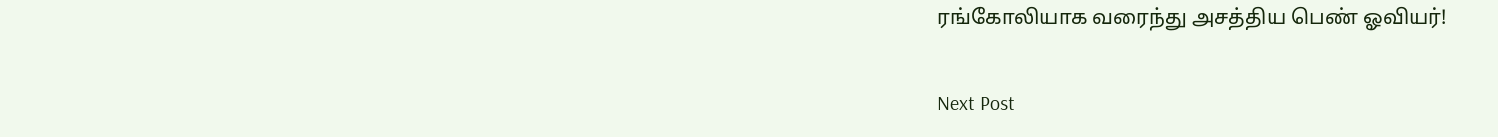ரங்கோலியாக வரைந்து அசத்திய பெண் ஓவியர்!

Next Post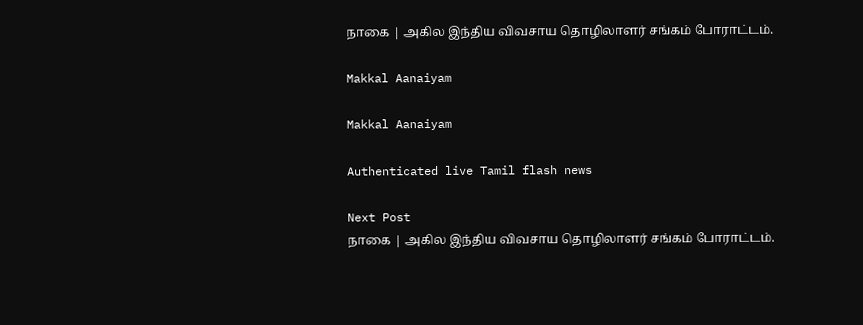நாகை | அகில இந்திய விவசாய தொழிலாளர் சங்கம் போராட்டம்.

Makkal Aanaiyam

Makkal Aanaiyam

Authenticated live Tamil flash news

Next Post
நாகை | அகில இந்திய விவசாய தொழிலாளர் சங்கம் போராட்டம்.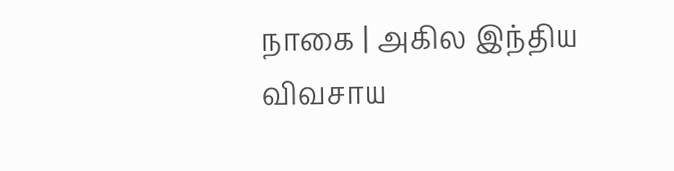நாகை | அகில இந்திய விவசாய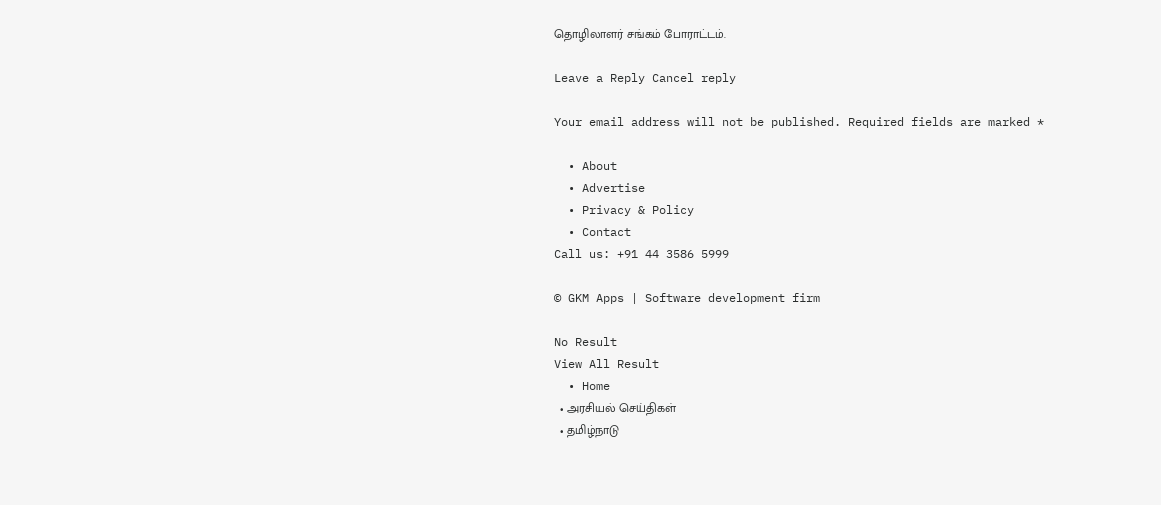தொழிலாளர் சங்கம் போராட்டம்.

Leave a Reply Cancel reply

Your email address will not be published. Required fields are marked *

  • About
  • Advertise
  • Privacy & Policy
  • Contact
Call us: +91 44 3586 5999

© GKM Apps | Software development firm

No Result
View All Result
  • Home
  • அரசியல் செய்திகள்
  • தமிழ்நாடு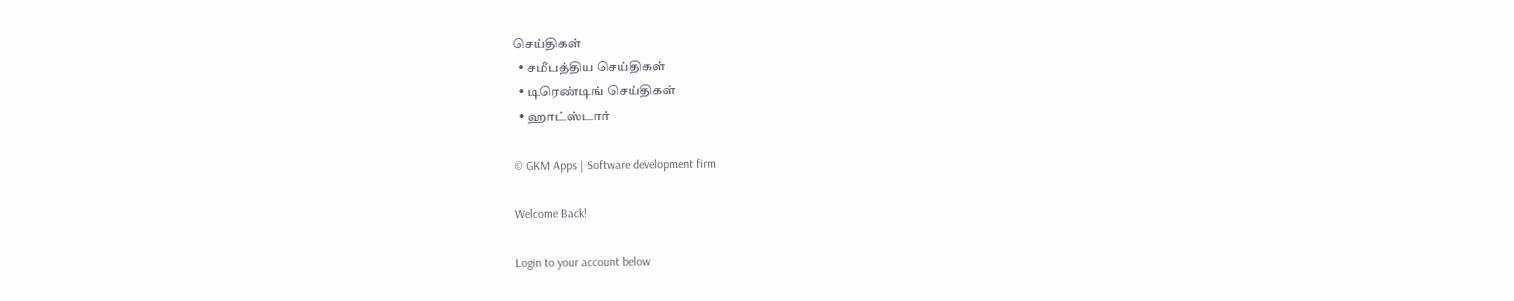செய்திகள்
  • சமீபத்திய செய்திகள்
  • டிரெண்டிங் செய்திகள்
  • ஹாட்ஸ்டார்

© GKM Apps | Software development firm

Welcome Back!

Login to your account below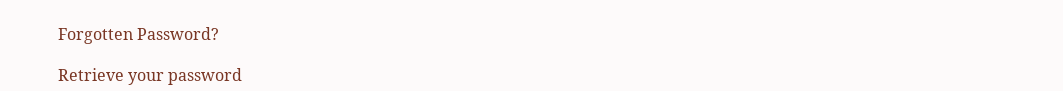Forgotten Password?

Retrieve your password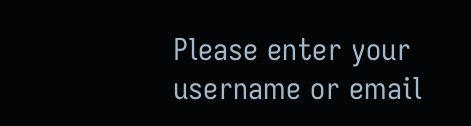Please enter your username or email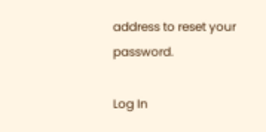address to reset your password.

Log In